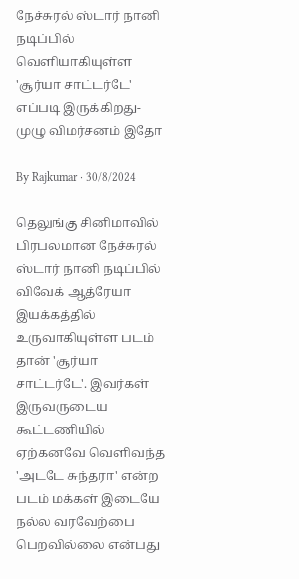நேச்சுரல் ஸ்டார் நானி நடிப்பில் வெளியாகியுள்ள 'சூர்யா சாட்டர்டே' எப்படி இருக்கிறது- முழு விமர்சனம் இதோ

By Rajkumar · 30/8/2024

தெலுங்கு சினிமாவில் பிரபலமான நேச்சுரல் ஸ்டார் நானி நடிப்பில் விவேக் ஆத்ரேயா இயக்கத்தில் உருவாகியுள்ள படம் தான் 'சூர்யா சாட்டர்டே'. இவர்கள் இருவருடைய கூட்டணியில் ஏற்கனவே வெளிவந்த 'அடடே சுந்தரா' என்ற படம் மக்கள் இடையே நல்ல வரவேற்பை பெறவில்லை என்பது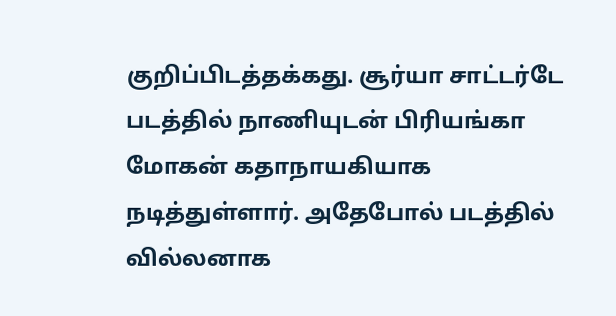குறிப்பிடத்தக்கது. சூர்யா சாட்டர்டே படத்தில் நாணியுடன் பிரியங்கா மோகன் கதாநாயகியாக நடித்துள்ளார். அதேபோல் படத்தில் வில்லனாக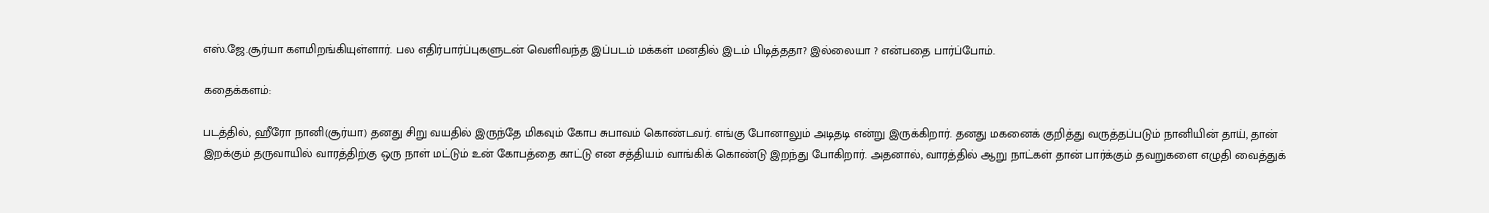எஸ்.ஜே.சூர்யா களமிறங்கியுள்ளார். பல எதிர்பார்ப்புகளுடன் வெளிவந்த இப்படம் மக்கள் மனதில் இடம் பிடித்ததா? இல்லையா ? என்பதை பார்ப்போம்.

கதைக்களம்:

படத்தில், ஹீரோ நானி(சூர்யா) தனது சிறு வயதில் இருந்தே மிகவும் கோப சுபாவம் கொண்டவர். எங்கு போனாலும் அடிதடி என்று இருக்கிறார். தனது மகனைக் குறித்து வருத்தப்படும் நானியின் தாய், தான் இறக்கும் தருவாயில் வாரத்திற்கு ஒரு நாள் மட்டும் உன் கோபத்தை காட்டு என சத்தியம் வாங்கிக் கொண்டு இறந்து போகிறார். அதனால், வாரத்தில் ஆறு நாட்கள் தான் பார்க்கும் தவறுகளை எழுதி வைத்துக்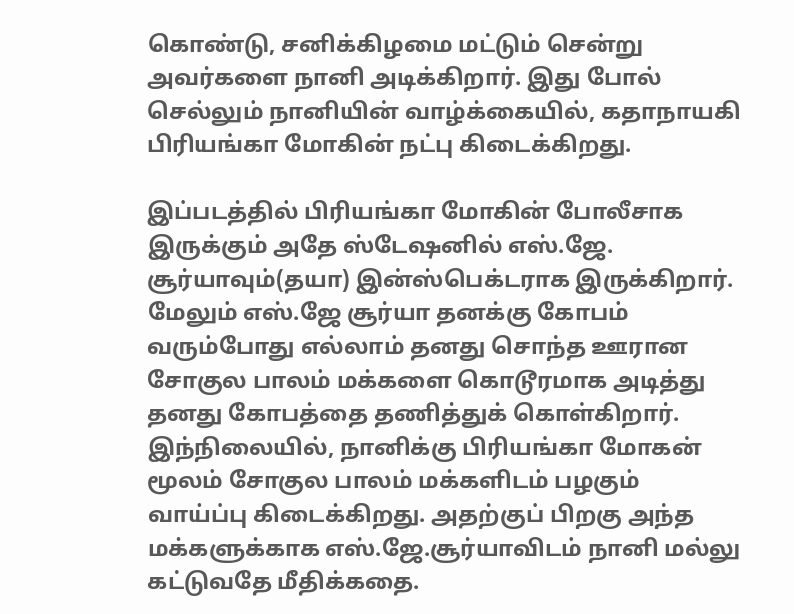கொண்டு, சனிக்கிழமை மட்டும் சென்று அவர்களை நானி அடிக்கிறார். இது போல் செல்லும் நானியின் வாழ்க்கையில், கதாநாயகி பிரியங்கா மோகின் நட்பு கிடைக்கிறது.

இப்படத்தில் பிரியங்கா மோகின் போலீசாக இருக்கும் அதே ஸ்டேஷனில் எஸ்.ஜே. சூர்யாவும்(தயா) இன்ஸ்பெக்டராக இருக்கிறார். மேலும் எஸ்.ஜே சூர்யா தனக்கு கோபம் வரும்போது எல்லாம் தனது சொந்த ஊரான சோகுல பாலம் மக்களை கொடூரமாக அடித்து தனது கோபத்தை தணித்துக் கொள்கிறார். இந்நிலையில், நானிக்கு பிரியங்கா மோகன் மூலம் சோகுல பாலம் மக்களிடம் பழகும் வாய்ப்பு கிடைக்கிறது. அதற்குப் பிறகு அந்த மக்களுக்காக எஸ்.ஜே.சூர்யாவிடம் நானி மல்லு கட்டுவதே மீதிக்கதை.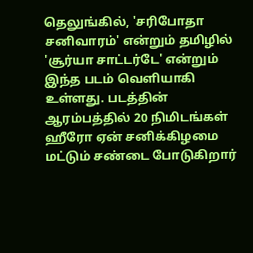தெலுங்கில், 'சரிபோதா சனிவாரம்' என்றும் தமிழில் 'சூர்யா சாட்டர்டே' என்றும் இந்த படம் வெளியாகி உள்ளது. படத்தின் ஆரம்பத்தில் 20 நிமிடங்கள் ஹீரோ ஏன் சனிக்கிழமை மட்டும் சண்டை போடுகிறார்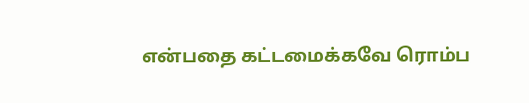என்பதை கட்டமைக்கவே ரொம்ப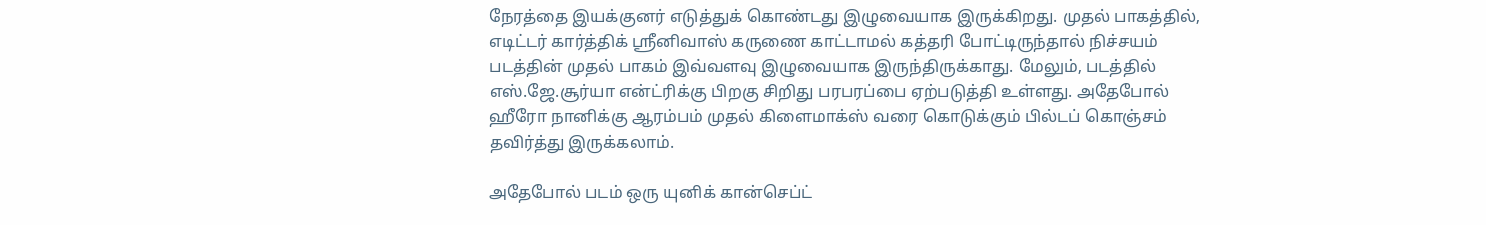நேரத்தை இயக்குனர் எடுத்துக் கொண்டது இழுவையாக இருக்கிறது. முதல் பாகத்தில், எடிட்டர் கார்த்திக் ஸ்ரீனிவாஸ் கருணை காட்டாமல் கத்தரி போட்டிருந்தால் நிச்சயம் படத்தின் முதல் பாகம் இவ்வளவு இழுவையாக இருந்திருக்காது. மேலும், படத்தில் எஸ்.ஜே.சூர்யா என்ட்ரிக்கு பிறகு சிறிது பரபரப்பை ஏற்படுத்தி உள்ளது. அதேபோல் ஹீரோ நானிக்கு ஆரம்பம் முதல் கிளைமாக்ஸ் வரை கொடுக்கும் பில்டப் கொஞ்சம் தவிர்த்து இருக்கலாம்.

அதேபோல் படம் ஒரு யுனிக் கான்செப்ட்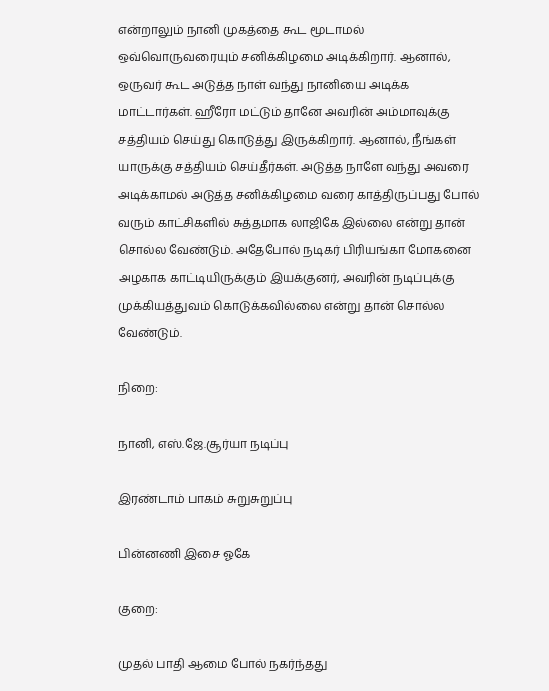என்றாலும் நானி முகத்தை கூட மூடாமல் ஒவ்வொருவரையும் சனிக்கிழமை அடிக்கிறார். ஆனால், ஒருவர் கூட அடுத்த நாள் வந்து நானியை அடிக்க மாட்டார்கள். ஹீரோ மட்டும் தானே அவரின் அம்மாவுக்கு சத்தியம் செய்து கொடுத்து இருக்கிறார். ஆனால், நீங்கள் யாருக்கு சத்தியம் செய்தீர்கள். அடுத்த நாளே வந்து அவரை அடிக்காமல் அடுத்த சனிக்கிழமை வரை காத்திருப்பது போல் வரும் காட்சிகளில் சுத்தமாக லாஜிகே இல்லை என்று தான் சொல்ல வேண்டும். அதேபோல் நடிகர் பிரியங்கா மோகனை அழகாக காட்டியிருக்கும் இயக்குனர், அவரின் நடிப்புக்கு முக்கியத்துவம் கொடுக்கவில்லை என்று தான் சொல்ல வேண்டும்.

நிறை:

நானி, எஸ்.ஜே.சூர்யா நடிப்பு

இரண்டாம் பாகம் சுறுசுறுப்பு

பின்னணி இசை ஓகே

குறை:

முதல் பாதி ஆமை போல் நகர்ந்தது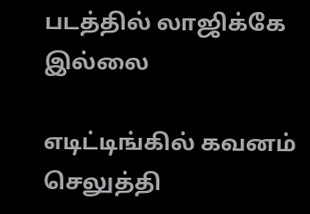படத்தில் லாஜிக்கே இல்லை

எடிட்டிங்கில் கவனம் செலுத்தி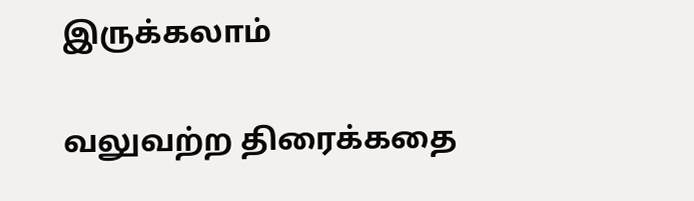இருக்கலாம்

வலுவற்ற திரைக்கதை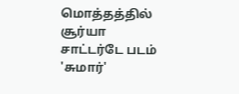மொத்தத்தில் சூர்யா சாட்டர்டே படம் 'சுமார்'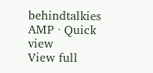behindtalkies AMP · Quick view
View full